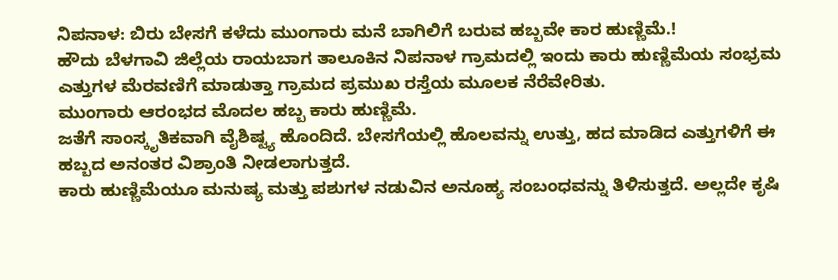ನಿಪನಾಳ: ಬಿರು ಬೇಸಗೆ ಕಳೆದು ಮುಂಗಾರು ಮನೆ ಬಾಗಿಲಿಗೆ ಬರುವ ಹಬ್ಬವೇ ಕಾರ ಹುಣ್ಣಿಮೆ.!
ಹೌದು ಬೆಳಗಾವಿ ಜಿಲ್ಲೆಯ ರಾಯಬಾಗ ತಾಲೂಕಿನ ನಿಪನಾಳ ಗ್ರಾಮದಲ್ಲಿ ಇಂದು ಕಾರು ಹುಣ್ಣಿಮೆಯ ಸಂಭ್ರಮ ಎತ್ತುಗಳ ಮೆರವಣಿಗೆ ಮಾಡುತ್ತಾ ಗ್ರಾಮದ ಪ್ರಮುಖ ರಸ್ತೆಯ ಮೂಲಕ ನೆರೆವೇರಿತು.
ಮುಂಗಾರು ಆರಂಭದ ಮೊದಲ ಹಬ್ಬ ಕಾರು ಹುಣ್ಣಿಮೆ.
ಜತೆಗೆ ಸಾಂಸ್ಕೃತಿಕವಾಗಿ ವೈಶಿಷ್ಟ್ಯ ಹೊಂದಿದೆ. ಬೇಸಗೆಯಲ್ಲಿ ಹೊಲವನ್ನು ಉತ್ತು, ಹದ ಮಾಡಿದ ಎತ್ತುಗಳಿಗೆ ಈ ಹಬ್ಬದ ಅನಂತರ ವಿಶ್ರಾಂತಿ ನೀಡಲಾಗುತ್ತದೆ.
ಕಾರು ಹುಣ್ಣಿಮೆಯೂ ಮನುಷ್ಯ ಮತ್ತು ಪಶುಗಳ ನಡುವಿನ ಅನೂಹ್ಯ ಸಂಬಂಧವನ್ನು ತಿಳಿಸುತ್ತದೆ. ಅಲ್ಲದೇ ಕೃಷಿ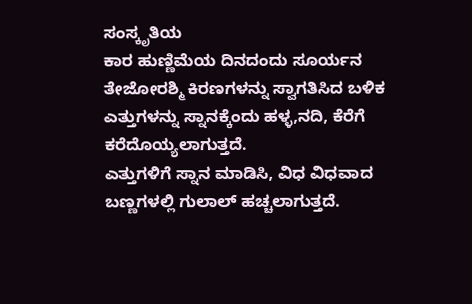ಸಂಸ್ಕೃತಿಯ
ಕಾರ ಹುಣ್ಣಿಮೆಯ ದಿನದಂದು ಸೂರ್ಯನ ತೇಜೋರಶ್ಮಿ ಕಿರಣಗಳನ್ನು ಸ್ವಾಗತಿಸಿದ ಬಳಿಕ ಎತ್ತುಗಳನ್ನು ಸ್ನಾನಕ್ಕೆಂದು ಹಳ್ಳ,ನದಿ, ಕೆರೆಗೆ ಕರೆದೊಯ್ಯಲಾಗುತ್ತದೆ.
ಎತ್ತುಗಳಿಗೆ ಸ್ನಾನ ಮಾಡಿಸಿ, ವಿಧ ವಿಧವಾದ ಬಣ್ಣಗಳಲ್ಲಿ ಗುಲಾಲ್ ಹಚ್ಚಲಾಗುತ್ತದೆ.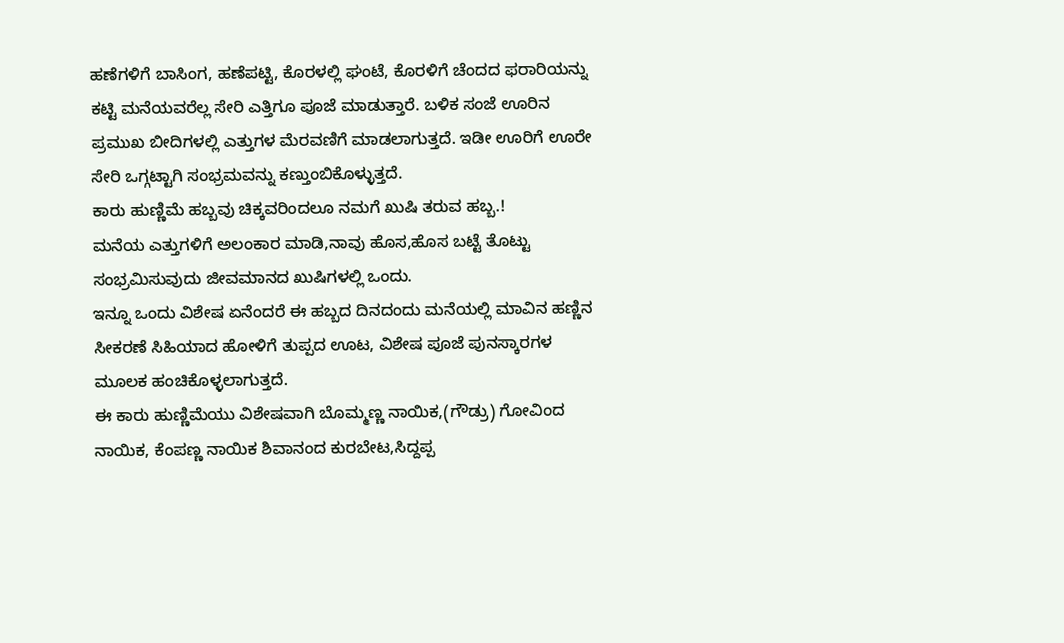ಹಣೆಗಳಿಗೆ ಬಾಸಿಂಗ, ಹಣೆಪಟ್ಟಿ, ಕೊರಳಲ್ಲಿ ಘಂಟೆ, ಕೊರಳಿಗೆ ಚೆಂದದ ಫರಾರಿಯನ್ನು ಕಟ್ಟಿ ಮನೆಯವರೆಲ್ಲ ಸೇರಿ ಎತ್ತಿಗೂ ಪೂಜೆ ಮಾಡುತ್ತಾರೆ. ಬಳಿಕ ಸಂಜೆ ಊರಿನ ಪ್ರಮುಖ ಬೀದಿಗಳಲ್ಲಿ ಎತ್ತುಗಳ ಮೆರವಣಿಗೆ ಮಾಡಲಾಗುತ್ತದೆ. ಇಡೀ ಊರಿಗೆ ಊರೇ ಸೇರಿ ಒಗ್ಗಟ್ಟಾಗಿ ಸಂಭ್ರಮವನ್ನು ಕಣ್ತುಂಬಿಕೊಳ್ಳುತ್ತದೆ.
ಕಾರು ಹುಣ್ಣಿಮೆ ಹಬ್ಬವು ಚಿಕ್ಕವರಿಂದಲೂ ನಮಗೆ ಖುಷಿ ತರುವ ಹಬ್ಬ.!
ಮನೆಯ ಎತ್ತುಗಳಿಗೆ ಅಲಂಕಾರ ಮಾಡಿ,ನಾವು ಹೊಸ,ಹೊಸ ಬಟ್ಟೆ ತೊಟ್ಟು ಸಂಭ್ರಮಿಸುವುದು ಜೀವಮಾನದ ಖುಷಿಗಳಲ್ಲಿ ಒಂದು.
ಇನ್ನೂ ಒಂದು ವಿಶೇಷ ಏನೆಂದರೆ ಈ ಹಬ್ಬದ ದಿನದಂದು ಮನೆಯಲ್ಲಿ ಮಾವಿನ ಹಣ್ಣಿನ ಸೀಕರಣೆ ಸಿಹಿಯಾದ ಹೋಳಿಗೆ ತುಪ್ಪದ ಊಟ, ವಿಶೇಷ ಪೂಜೆ ಪುನಸ್ಕಾರಗಳ ಮೂಲಕ ಹಂಚಿಕೊಳ್ಳಲಾಗುತ್ತದೆ.
ಈ ಕಾರು ಹುಣ್ಣಿಮೆಯು ವಿಶೇಷವಾಗಿ ಬೊಮ್ಮಣ್ಣ ನಾಯಿಕ,(ಗೌಡ್ರು) ಗೋವಿಂದ ನಾಯಿಕ, ಕೆಂಪಣ್ಣ ನಾಯಿಕ ಶಿವಾನಂದ ಕುರಬೇಟ,ಸಿದ್ದಪ್ಪ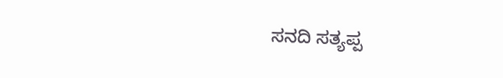ಸನದಿ ಸತ್ಯಪ್ಪ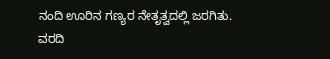ನಂದಿ ಊರಿನ ಗಣ್ಯರ ನೇತೃತ್ವದಲ್ಲಿ ಜರಗಿತು. ವರದಿ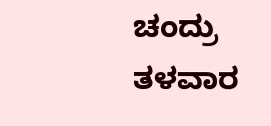ಚಂದ್ರು ತಳವಾರ